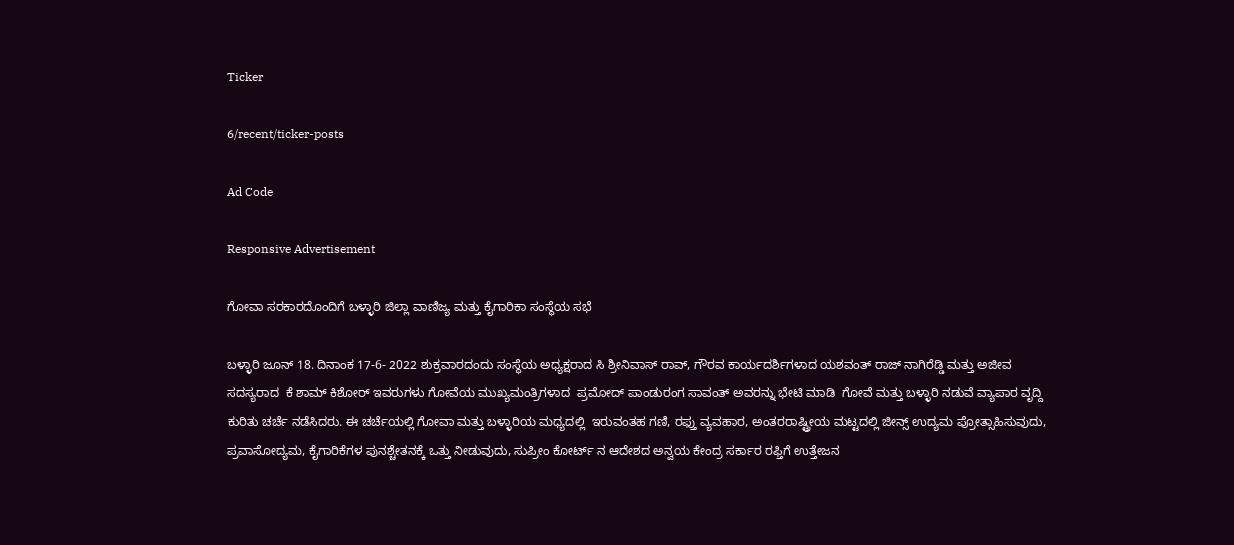Ticker

6/recent/ticker-posts

Ad Code

Responsive Advertisement

ಗೋವಾ ಸರಕಾರದೊಂದಿಗೆ ಬಳ್ಳಾರಿ ಜಿಲ್ಲಾ ವಾಣಿಜ್ಯ ಮತ್ತು ಕೈಗಾರಿಕಾ ಸಂಸ್ಥೆಯ ಸಭೆ

ಬಳ್ಳಾರಿ ಜೂನ್ 18. ದಿನಾಂಕ 17-6- 2022 ಶುಕ್ರವಾರದಂದು ಸಂಸ್ಥೆಯ ಅಧ್ಯಕ್ಷರಾದ ಸಿ ಶ್ರೀನಿವಾಸ್ ರಾವ್, ಗೌರವ ಕಾರ್ಯದರ್ಶಿಗಳಾದ ಯಶವಂತ್ ರಾಜ್ ನಾಗಿರೆಡ್ಡಿ ಮತ್ತು ಅಜೀವ ಸದಸ್ಯರಾದ  ಕೆ ಶಾಮ್ ಕಿಶೋರ್ ಇವರುಗಳು ಗೋವೆಯ ಮುಖ್ಯಮಂತ್ರಿಗಳಾದ  ಪ್ರಮೋದ್ ಪಾಂಡುರಂಗ ಸಾವಂತ್ ಅವರನ್ನು ಭೇಟಿ ಮಾಡಿ  ಗೋವೆ ಮತ್ತು ಬಳ್ಳಾರಿ ನಡುವೆ ವ್ಯಾಪಾರ ವೃದ್ದಿ ಕುರಿತು ಚರ್ಚೆ ನಡೆಸಿದರು. ಈ ಚರ್ಚೆಯಲ್ಲಿ ಗೋವಾ ಮತ್ತು ಬಳ್ಳಾರಿಯ ಮಧ್ಯದಲ್ಲಿ  ಇರುವಂತಹ ಗಣಿ, ರಫ್ತು ವ್ಯವಹಾರ, ಅಂತರರಾಷ್ಟ್ರೀಯ ಮಟ್ಟದಲ್ಲಿ ಜೀನ್ಸ್ ಉದ್ಯಮ ಪ್ರೋತ್ಸಾಹಿಸುವುದು, ಪ್ರವಾಸೋದ್ಯಮ, ಕೈಗಾರಿಕೆಗಳ ಪುನಶ್ಚೇತನಕ್ಕೆ ಒತ್ತು ನೀಡುವುದು, ಸುಪ್ರೀಂ ಕೋರ್ಟ್ ನ ಆದೇಶದ ಅನ್ವಯ ಕೇಂದ್ರ ಸರ್ಕಾರ ರಫ್ತಿಗೆ ಉತ್ತೇಜನ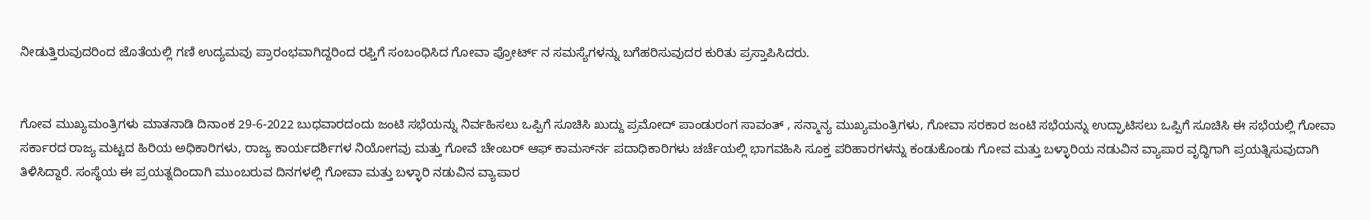ನೀಡುತ್ತಿರುವುದರಿಂದ ಜೊತೆಯಲ್ಲಿ ಗಣಿ ಉದ್ಯಮವು ಪ್ರಾರಂಭವಾಗಿದ್ದರಿಂದ ರಫ್ತಿಗೆ ಸಂಬಂಧಿಸಿದ ಗೋವಾ ಪ್ರೋರ್ಟ್ ನ ಸಮಸ್ಯೆಗಳನ್ನು ಬಗೆಹರಿಸುವುದರ ಕುರಿತು ಪ್ರಸ್ತಾಪಿಸಿದರು.


ಗೋವ ಮುಖ್ಯಮಂತ್ರಿಗಳು ಮಾತನಾಡಿ ದಿನಾಂಕ 29-6-2022 ಬುಧವಾರದಂದು ಜಂಟಿ ಸಭೆಯನ್ನು ನಿರ್ವಹಿಸಲು ಒಪ್ಪಿಗೆ ಸೂಚಿಸಿ ಖುದ್ದು ಪ್ರಮೋದ್ ಪಾಂಡುರಂಗ ಸಾವಂತ್ , ಸನ್ಮಾನ್ಯ ಮುಖ್ಯಮಂತ್ರಿಗಳು, ಗೋವಾ ಸರಕಾರ ಜಂಟಿ ಸಭೆಯನ್ನು ಉದ್ಘಾಟಿಸಲು ಒಪ್ಪಿಗೆ ಸೂಚಿಸಿ ಈ ಸಭೆಯಲ್ಲಿ ಗೋವಾ ಸರ್ಕಾರದ ರಾಜ್ಯ ಮಟ್ಟದ ಹಿರಿಯ ಅಧಿಕಾರಿಗಳು, ರಾಜ್ಯ ಕಾರ್ಯದರ್ಶಿಗಳ ನಿಯೋಗವು ಮತ್ತು ಗೋವೆ ಚೇಂಬರ್ ಆಫ್ ಕಾಮರ್ಸ್‍ನ ಪದಾಧಿಕಾರಿಗಳು ಚರ್ಚೆಯಲ್ಲಿ ಭಾಗವಹಿಸಿ ಸೂಕ್ತ ಪರಿಹಾರಗಳನ್ನು ಕಂಡುಕೊಂಡು ಗೋವ ಮತ್ತು ಬಳ್ಳಾರಿಯ ನಡುವಿನ ವ್ಯಾಪಾರ ವೃದ್ಧಿಗಾಗಿ ಪ್ರಯತ್ನಿಸುವುದಾಗಿ ತಿಳಿಸಿದ್ದಾರೆ. ಸಂಸ್ಥೆಯ ಈ ಪ್ರಯತ್ನದಿಂದಾಗಿ ಮುಂಬರುವ ದಿನಗಳಲ್ಲಿ ಗೋವಾ ಮತ್ತು ಬಳ್ಳಾರಿ ನಡುವಿನ ವ್ಯಾಪಾರ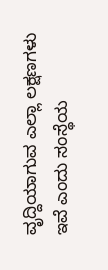ವೃದ್ದಿಯಾಗುವ ಎಲ್ಲಾ ಲಕ್ಷಣಗಳು ಇವೆ ಎಂದು ಸಂಸ್ಥೆಯ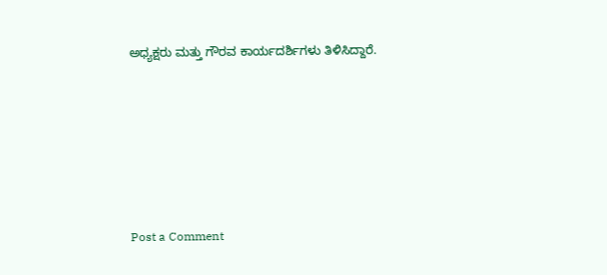ಅಧ್ಯಕ್ಷರು ಮತ್ತು ಗೌರವ ಕಾರ್ಯದರ್ಶಿಗಳು ತಿಳಿಸಿದ್ದಾರೆ.






Post a Comment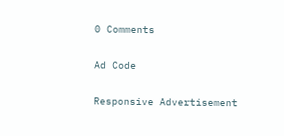0 Comments

Ad Code

Responsive Advertisement